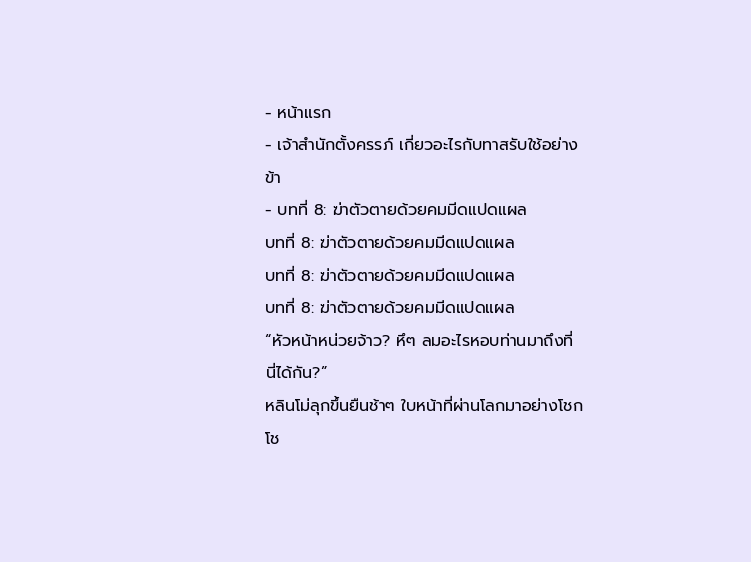- หน้าแรก
- เจ้าสำนักตั้งครรภ์ เกี่ยวอะไรกับทาสรับใช้อย่างข้า
- บทที่ 8: ฆ่าตัวตายด้วยคมมีดแปดแผล
บทที่ 8: ฆ่าตัวตายด้วยคมมีดแปดแผล
บทที่ 8: ฆ่าตัวตายด้วยคมมีดแปดแผล
บทที่ 8: ฆ่าตัวตายด้วยคมมีดแปดแผล
“หัวหน้าหน่วยจ้าว? หึๆ ลมอะไรหอบท่านมาถึงที่นี่ได้กัน?”
หลินโม่ลุกขึ้นยืนช้าๆ ใบหน้าที่ผ่านโลกมาอย่างโชกโช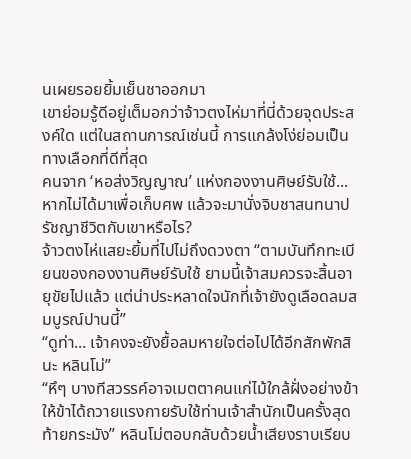นเผยรอยยิ้มเย็นชาออกมา
เขาย่อมรู้ดีอยู่เต็มอกว่าจ้าวตงไห่มาที่นี่ด้วยจุดประสงค์ใด แต่ในสถานการณ์เช่นนี้ การแกล้งโง่ย่อมเป็นทางเลือกที่ดีที่สุด
คนจาก ‘หอส่งวิญญาณ’ แห่งกองงานศิษย์รับใช้... หากไม่ได้มาเพื่อเก็บศพ แล้วจะมานั่งจิบชาสนทนาปรัชญาชีวิตกับเขาหรือไร?
จ้าวตงไห่แสยะยิ้มที่ไปไม่ถึงดวงตา “ตามบันทึกทะเบียนของกองงานศิษย์รับใช้ ยามนี้เจ้าสมควรจะสิ้นอายุขัยไปแล้ว แต่น่าประหลาดใจนักที่เจ้ายังดูเลือดลมสมบูรณ์ปานนี้”
“ดูท่า... เจ้าคงจะยังยื้อลมหายใจต่อไปได้อีกสักพักสินะ หลินโม่”
“หึๆ บางทีสวรรค์อาจเมตตาคนแก่ไม้ใกล้ฝั่งอย่างข้า ให้ข้าได้ถวายแรงกายรับใช้ท่านเจ้าสำนักเป็นครั้งสุดท้ายกระมัง” หลินโม่ตอบกลับด้วยน้ำเสียงราบเรียบ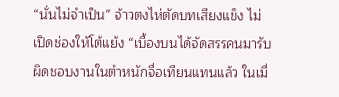“นั่นไม่จำเป็น” จ้าวตงไห่ตัดบทเสียงแข็ง ไม่เปิดช่องให้โต้แย้ง “เบื้องบนได้จัดสรรคนมารับผิดชอบงานในตำหนักจื่อเทียนแทนแล้ว ในเมื่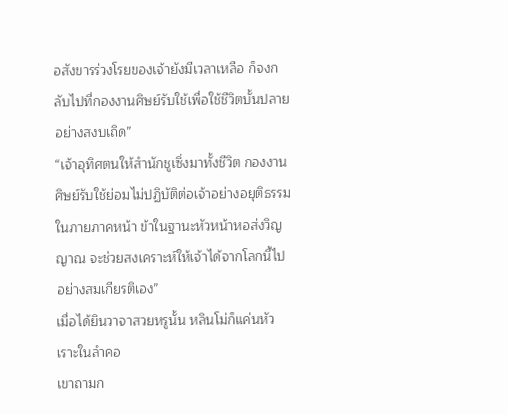อสังขารร่วงโรยของเจ้ายังมีเวลาเหลือ ก็จงกลับไปที่กองงานศิษย์รับใช้เพื่อใช้ชีวิตบั้นปลายอย่างสงบเถิด”
“เจ้าอุทิศตนให้สำนักชูเซิ่งมาทั้งชีวิต กองงานศิษย์รับใช้ย่อมไม่ปฏิบัติต่อเจ้าอย่างอยุติธรรม ในภายภาคหน้า ข้าในฐานะหัวหน้าหอส่งวิญญาณ จะช่วยสงเคราะห์ให้เจ้าได้จากโลกนี้ไปอย่างสมเกียรติเอง”
เมื่อได้ยินวาจาสวยหรูนั้น หลินโม่ก็แค่นหัวเราะในลำคอ
เขาถามก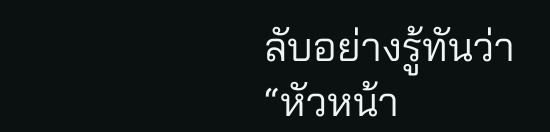ลับอย่างรู้ทันว่า “หัวหน้า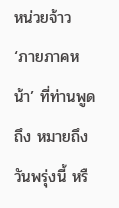หน่วยจ้าว ‘ภายภาคหน้า’ ที่ท่านพูดถึง หมายถึงวันพรุ่งนี้ หรื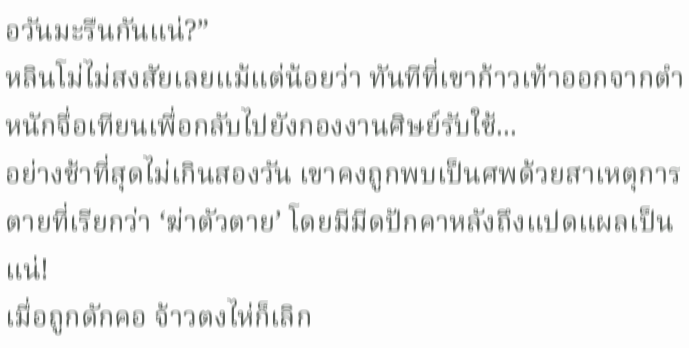อวันมะรืนกันแน่?”
หลินโม่ไม่สงสัยเลยแม้แต่น้อยว่า ทันทีที่เขาก้าวเท้าออกจากตำหนักจื่อเทียนเพื่อกลับไปยังกองงานศิษย์รับใช้...
อย่างช้าที่สุดไม่เกินสองวัน เขาคงถูกพบเป็นศพด้วยสาเหตุการตายที่เรียกว่า ‘ฆ่าตัวตาย’ โดยมีมีดปักคาหลังถึงแปดแผลเป็นแน่!
เมื่อถูกดักคอ จ้าวตงไห่ก็เลิก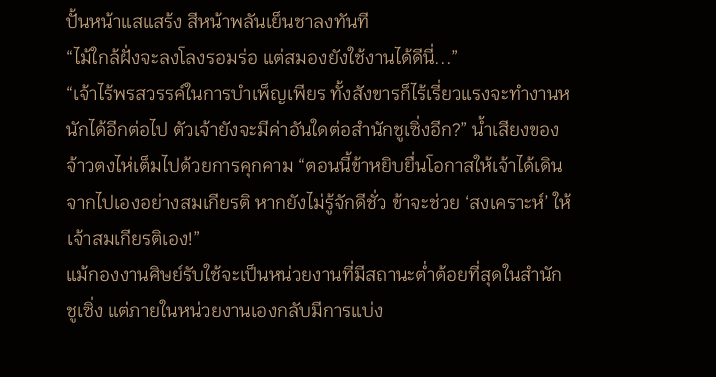ปั้นหน้าแสแสร้ง สีหน้าพลันเย็นชาลงทันที
“ไม้ใกล้ฝั่งจะลงโลงรอมร่อ แต่สมองยังใช้งานได้ดีนี่...”
“เจ้าไร้พรสวรรค์ในการบำเพ็ญเพียร ทั้งสังขารก็ไร้เรี่ยวแรงจะทำงานหนักได้อีกต่อไป ตัวเจ้ายังจะมีค่าอันใดต่อสำนักชูเซิ่งอีก?” น้ำเสียงของจ้าวตงไห่เต็มไปด้วยการคุกคาม “ตอนนี้ข้าหยิบยื่นโอกาสให้เจ้าได้เดินจากไปเองอย่างสมเกียรติ หากยังไม่รู้จักดีชั่ว ข้าจะช่วย ‘สงเคราะห์’ ให้เจ้าสมเกียรติเอง!”
แม้กองงานศิษย์รับใช้จะเป็นหน่วยงานที่มีสถานะต่ำต้อยที่สุดในสำนักชูเซิ่ง แต่ภายในหน่วยงานเองกลับมีการแบ่ง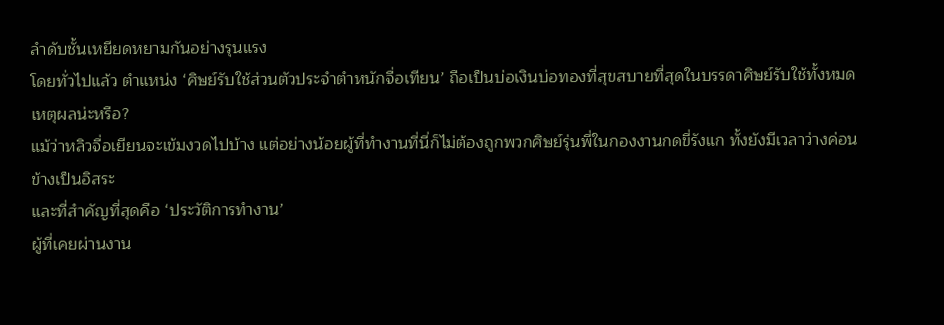ลำดับชั้นเหยียดหยามกันอย่างรุนแรง
โดยทั่วไปแล้ว ตำแหน่ง ‘ศิษย์รับใช้ส่วนตัวประจำตำหนักจื่อเทียน’ ถือเป็นบ่อเงินบ่อทองที่สุขสบายที่สุดในบรรดาศิษย์รับใช้ทั้งหมด
เหตุผลน่ะหรือ?
แม้ว่าหลิวจื่อเยียนจะเข้มงวดไปบ้าง แต่อย่างน้อยผู้ที่ทำงานที่นี่ก็ไม่ต้องถูกพวกศิษย์รุ่นพี่ในกองงานกดขี่รังแก ทั้งยังมีเวลาว่างค่อนข้างเป็นอิสระ
และที่สำคัญที่สุดคือ ‘ประวัติการทำงาน’
ผู้ที่เคยผ่านงาน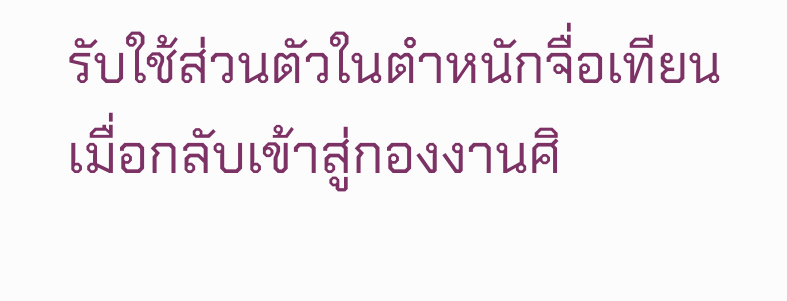รับใช้ส่วนตัวในตำหนักจื่อเทียน เมื่อกลับเข้าสู่กองงานศิ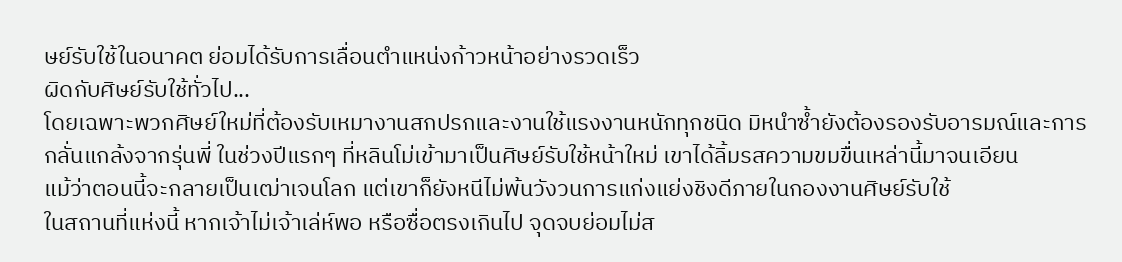ษย์รับใช้ในอนาคต ย่อมได้รับการเลื่อนตำแหน่งก้าวหน้าอย่างรวดเร็ว
ผิดกับศิษย์รับใช้ทั่วไป...
โดยเฉพาะพวกศิษย์ใหม่ที่ต้องรับเหมางานสกปรกและงานใช้แรงงานหนักทุกชนิด มิหนำซ้ำยังต้องรองรับอารมณ์และการกลั่นแกล้งจากรุ่นพี่ ในช่วงปีแรกๆ ที่หลินโม่เข้ามาเป็นศิษย์รับใช้หน้าใหม่ เขาได้ลิ้มรสความขมขื่นเหล่านี้มาจนเอียน
แม้ว่าตอนนี้จะกลายเป็นเฒ่าเจนโลก แต่เขาก็ยังหนีไม่พ้นวังวนการแก่งแย่งชิงดีภายในกองงานศิษย์รับใช้
ในสถานที่แห่งนี้ หากเจ้าไม่เจ้าเล่ห์พอ หรือซื่อตรงเกินไป จุดจบย่อมไม่ส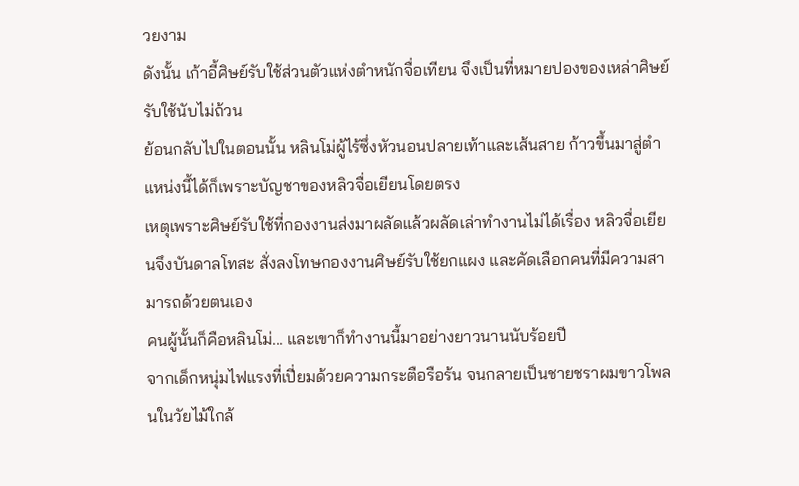วยงาม
ดังนั้น เก้าอี้ศิษย์รับใช้ส่วนตัวแห่งตำหนักจื่อเทียน จึงเป็นที่หมายปองของเหล่าศิษย์รับใช้นับไม่ถ้วน
ย้อนกลับไปในตอนนั้น หลินโม่ผู้ไร้ซึ่งหัวนอนปลายเท้าและเส้นสาย ก้าวขึ้นมาสู่ตำแหน่งนี้ได้ก็เพราะบัญชาของหลิวจื่อเยียนโดยตรง
เหตุเพราะศิษย์รับใช้ที่กองงานส่งมาผลัดแล้วผลัดเล่าทำงานไม่ได้เรื่อง หลิวจื่อเยียนจึงบันดาลโทสะ สั่งลงโทษกองงานศิษย์รับใช้ยกแผง และคัดเลือกคนที่มีความสามารถด้วยตนเอง
คนผู้นั้นก็คือหลินโม่... และเขาก็ทำงานนี้มาอย่างยาวนานนับร้อยปี
จากเด็กหนุ่มไฟแรงที่เปี่ยมด้วยความกระตือรือร้น จนกลายเป็นชายชราผมขาวโพลนในวัยไม้ใกล้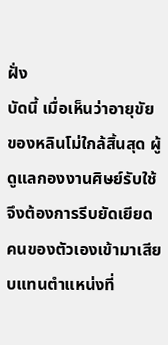ฝั่ง
บัดนี้ เมื่อเห็นว่าอายุขัยของหลินโม่ใกล้สิ้นสุด ผู้ดูแลกองงานศิษย์รับใช้จึงต้องการรีบยัดเยียดคนของตัวเองเข้ามาเสียบแทนตำแหน่งที่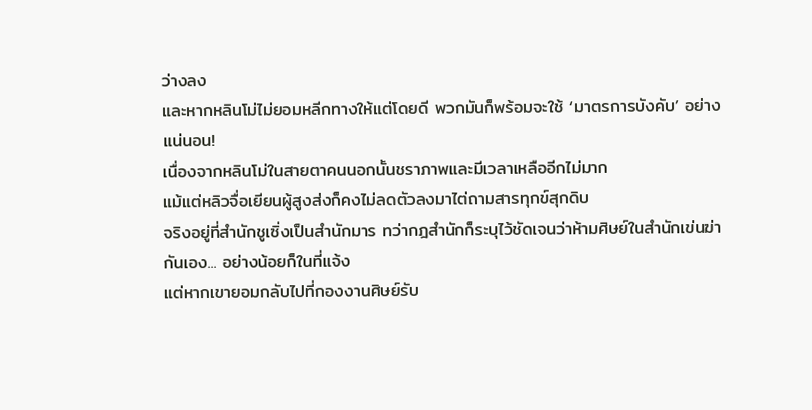ว่างลง
และหากหลินโม่ไม่ยอมหลีกทางให้แต่โดยดี พวกมันก็พร้อมจะใช้ ‘มาตรการบังคับ’ อย่างแน่นอน!
เนื่องจากหลินโม่ในสายตาคนนอกนั้นชราภาพและมีเวลาเหลืออีกไม่มาก
แม้แต่หลิวจื่อเยียนผู้สูงส่งก็คงไม่ลดตัวลงมาไต่ถามสารทุกข์สุกดิบ
จริงอยู่ที่สำนักชูเซิ่งเป็นสำนักมาร ทว่ากฎสำนักก็ระบุไว้ชัดเจนว่าห้ามศิษย์ในสำนักเข่นฆ่ากันเอง... อย่างน้อยก็ในที่แจ้ง
แต่หากเขายอมกลับไปที่กองงานศิษย์รับ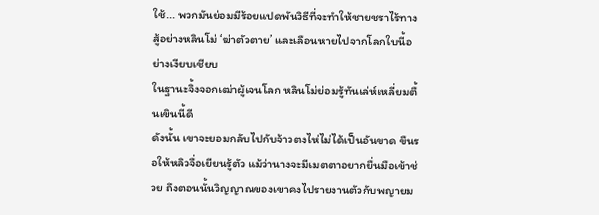ใช้... พวกมันย่อมมีร้อยแปดพันวิธีที่จะทำให้ชายชราไร้ทางสู้อย่างหลินโม่ ‘ฆ่าตัวตาย’ และเลือนหายไปจากโลกใบนี้อย่างเงียบเชียบ
ในฐานะจิ้งจอกเฒ่าผู้เจนโลก หลินโม่ย่อมรู้ทันเล่ห์เหลี่ยมตื้นเขินนี้ดี
ดังนั้น เขาจะยอมกลับไปกับจ้าวตงไห่ไม่ได้เป็นอันขาด ขืนรอให้หลิวจื่อเยียนรู้ตัว แม้ว่านางจะมีเมตตาอยากยื่นมือเข้าช่วย ถึงตอนนั้นวิญญาณของเขาคงไปรายงานตัวกับพญายม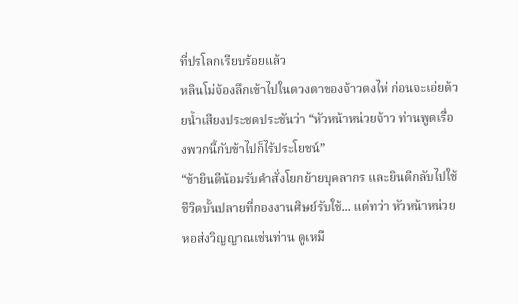ที่ปรโลกเรียบร้อยแล้ว
หลินโม่จ้องลึกเข้าไปในดวงตาของจ้าวตงไห่ ก่อนจะเอ่ยด้วยน้ำเสียงประชดประชันว่า “หัวหน้าหน่วยจ้าว ท่านพูดเรื่องพวกนี้กับข้าไปก็ไร้ประโยชน์”
“ข้ายินดีน้อมรับคำสั่งโยกย้ายบุคลากร และยินดีกลับไปใช้ชีวิตบั้นปลายที่กองงานศิษย์รับใช้... แต่ทว่า หัวหน้าหน่วยหอส่งวิญญาณเช่นท่าน ดูเหมื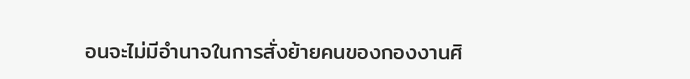อนจะไม่มีอำนาจในการสั่งย้ายคนของกองงานศิ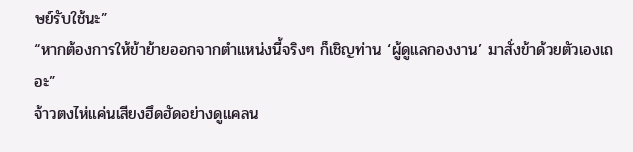ษย์รับใช้นะ”
“หากต้องการให้ข้าย้ายออกจากตำแหน่งนี้จริงๆ ก็เชิญท่าน ‘ผู้ดูแลกองงาน’ มาสั่งข้าด้วยตัวเองเถอะ”
จ้าวตงไห่แค่นเสียงฮึดฮัดอย่างดูแคลน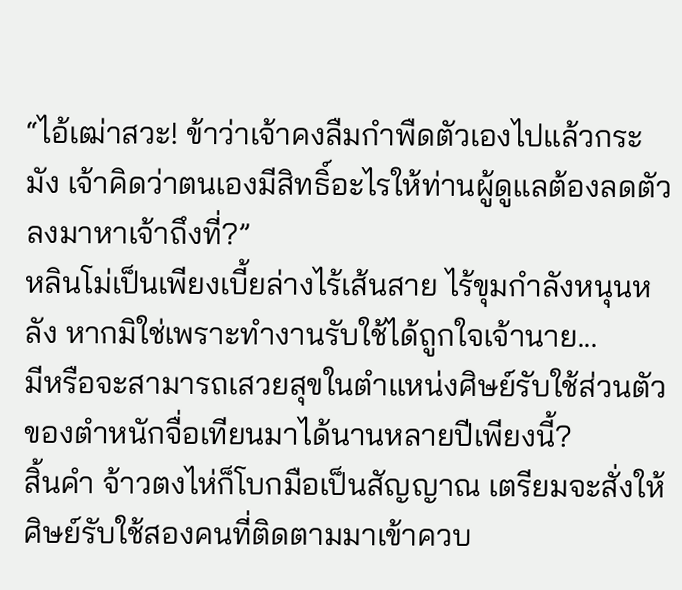“ไอ้เฒ่าสวะ! ข้าว่าเจ้าคงลืมกำพืดตัวเองไปแล้วกระมัง เจ้าคิดว่าตนเองมีสิทธิ์อะไรให้ท่านผู้ดูแลต้องลดตัวลงมาหาเจ้าถึงที่?”
หลินโม่เป็นเพียงเบี้ยล่างไร้เส้นสาย ไร้ขุมกำลังหนุนหลัง หากมิใช่เพราะทำงานรับใช้ได้ถูกใจเจ้านาย...
มีหรือจะสามารถเสวยสุขในตำแหน่งศิษย์รับใช้ส่วนตัวของตำหนักจื่อเทียนมาได้นานหลายปีเพียงนี้?
สิ้นคำ จ้าวตงไห่ก็โบกมือเป็นสัญญาณ เตรียมจะสั่งให้ศิษย์รับใช้สองคนที่ติดตามมาเข้าควบ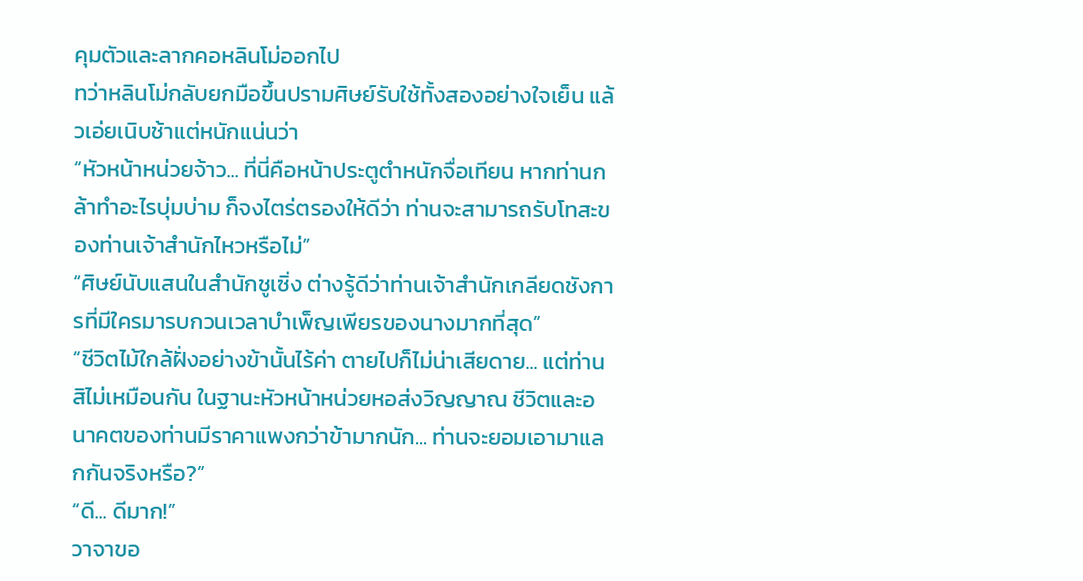คุมตัวและลากคอหลินโม่ออกไป
ทว่าหลินโม่กลับยกมือขึ้นปรามศิษย์รับใช้ทั้งสองอย่างใจเย็น แล้วเอ่ยเนิบช้าแต่หนักแน่นว่า
“หัวหน้าหน่วยจ้าว... ที่นี่คือหน้าประตูตำหนักจื่อเทียน หากท่านกล้าทำอะไรบุ่มบ่าม ก็จงไตร่ตรองให้ดีว่า ท่านจะสามารถรับโทสะของท่านเจ้าสำนักไหวหรือไม่”
“ศิษย์นับแสนในสำนักชูเซิ่ง ต่างรู้ดีว่าท่านเจ้าสำนักเกลียดชังการที่มีใครมารบกวนเวลาบำเพ็ญเพียรของนางมากที่สุด”
“ชีวิตไม้ใกล้ฝั่งอย่างข้านั้นไร้ค่า ตายไปก็ไม่น่าเสียดาย... แต่ท่านสิไม่เหมือนกัน ในฐานะหัวหน้าหน่วยหอส่งวิญญาณ ชีวิตและอนาคตของท่านมีราคาแพงกว่าข้ามากนัก... ท่านจะยอมเอามาแลกกันจริงหรือ?”
“ดี... ดีมาก!”
วาจาขอ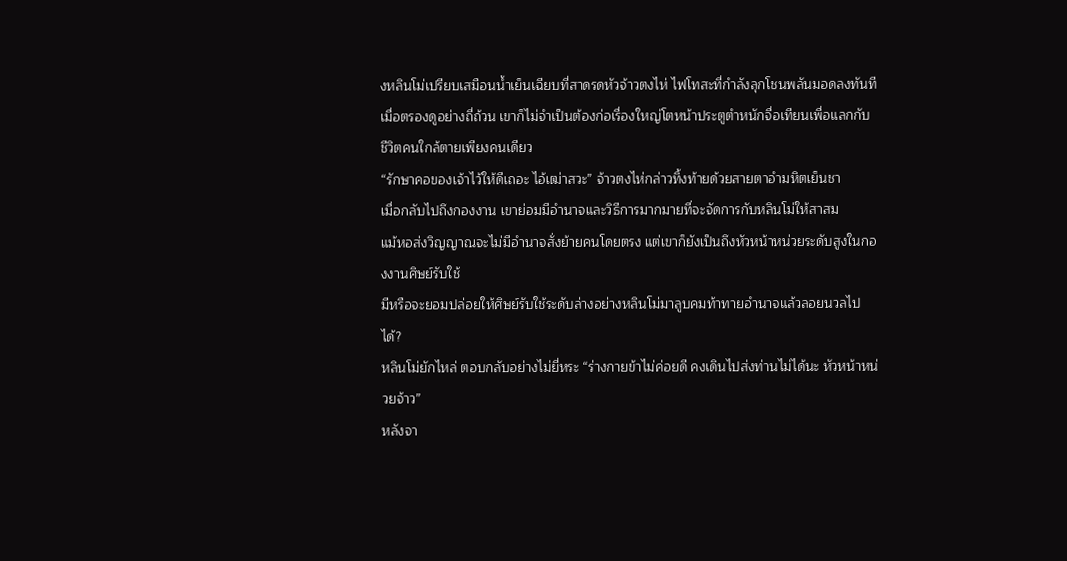งหลินโม่เปรียบเสมือนน้ำเย็นเฉียบที่สาดรดหัวจ้าวตงไห่ ไฟโทสะที่กำลังลุกโชนพลันมอดลงทันที
เมื่อตรองดูอย่างถี่ถ้วน เขาก็ไม่จำเป็นต้องก่อเรื่องใหญ่โตหน้าประตูตำหนักจื่อเทียนเพื่อแลกกับชีวิตคนใกล้ตายเพียงคนเดียว
“รักษาคอของเจ้าไว้ให้ดีเถอะ ไอ้เฒ่าสวะ” จ้าวตงไห่กล่าวทิ้งท้ายด้วยสายตาอำมหิตเย็นชา
เมื่อกลับไปถึงกองงาน เขาย่อมมีอำนาจและวิธีการมากมายที่จะจัดการกับหลินโม่ให้สาสม
แม้หอส่งวิญญาณจะไม่มีอำนาจสั่งย้ายคนโดยตรง แต่เขาก็ยังเป็นถึงหัวหน้าหน่วยระดับสูงในกองงานศิษย์รับใช้
มีหรือจะยอมปล่อยให้ศิษย์รับใช้ระดับล่างอย่างหลินโม่มาลูบคมท้าทายอำนาจแล้วลอยนวลไปได้?
หลินโม่ยักไหล่ ตอบกลับอย่างไม่ยี่หระ “ร่างกายข้าไม่ค่อยดี คงเดินไปส่งท่านไม่ได้นะ หัวหน้าหน่วยจ้าว”
หลังจา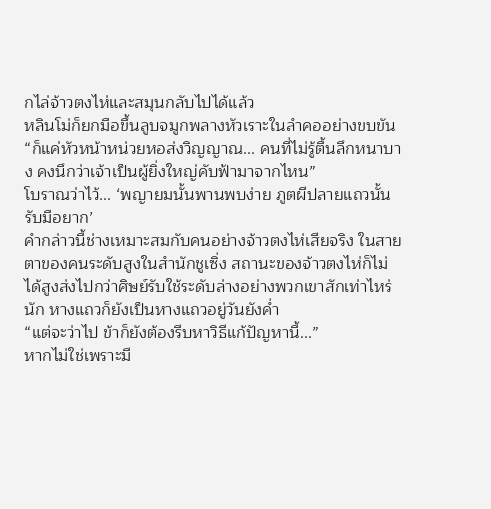กไล่จ้าวตงไห่และสมุนกลับไปได้แล้ว
หลินโม่ก็ยกมือขึ้นลูบจมูกพลางหัวเราะในลำคออย่างขบขัน “ก็แค่หัวหน้าหน่วยหอส่งวิญญาณ... คนที่ไม่รู้ตื้นลึกหนาบาง คงนึกว่าเจ้าเป็นผู้ยิ่งใหญ่คับฟ้ามาจากไหน”
โบราณว่าไว้... ‘พญายมนั้นพานพบง่าย ภูตผีปลายแถวนั้นรับมือยาก’
คำกล่าวนี้ช่างเหมาะสมกับคนอย่างจ้าวตงไห่เสียจริง ในสายตาของคนระดับสูงในสำนักชูเซิ่ง สถานะของจ้าวตงไห่ก็ไม่ได้สูงส่งไปกว่าศิษย์รับใช้ระดับล่างอย่างพวกเขาสักเท่าไหร่นัก หางแถวก็ยังเป็นหางแถวอยู่วันยังค่ำ
“แต่จะว่าไป ข้าก็ยังต้องรีบหาวิธีแก้ปัญหานี้...”
หากไม่ใช่เพราะมี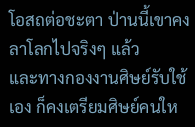โอสถต่อชะตา ป่านนี้เขาคงลาโลกไปจริงๆ แล้ว
และทางกองงานศิษย์รับใช้เอง ก็คงเตรียมศิษย์คนให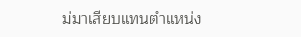ม่มาเสียบแทนตำแหน่ง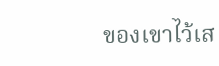ของเขาไว้เส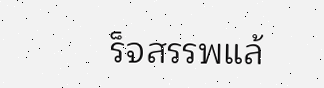ร็จสรรพแล้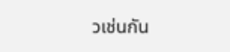วเช่นกัน